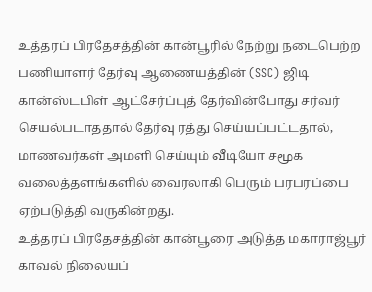உத்தரப் பிரதேசத்தின் கான்பூரில் நேற்று நடைபெற்ற பணியாளர் தேர்வு ஆணையத்தின் (SSC) ஜிடி கான்ஸ்டபிள் ஆட்சேர்ப்புத் தேர்வின்போது சர்வர் செயல்படாததால் தேர்வு ரத்து செய்யப்பட்டதால், மாணவர்கள் அமளி செய்யும் வீடியோ சமூக வலைத்தளங்களில் வைரலாகி பெரும் பரபரப்பை ஏற்படுத்தி வருகின்றது.
உத்தரப் பிரதேசத்தின் கான்பூரை அடுத்த மகாராஜ்பூர் காவல் நிலையப்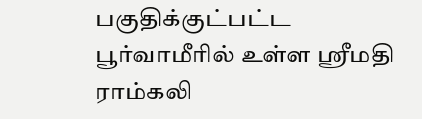பகுதிக்குட்பட்ட பூர்வாமீரில் உள்ள ஸ்ரீமதி ராம்கலி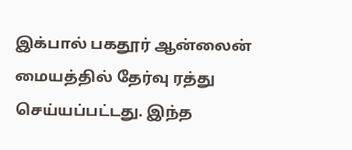இக்பால் பகதூர் ஆன்லைன் மையத்தில் தேர்வு ரத்து செய்யப்பட்டது. இந்த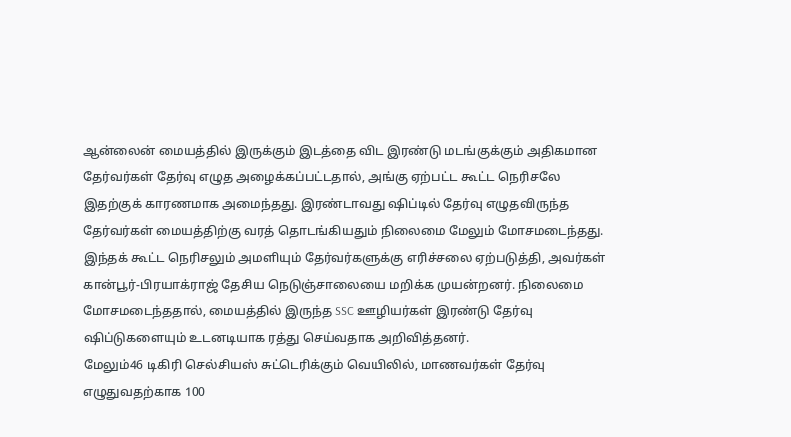ஆன்லைன் மையத்தில் இருக்கும் இடத்தை விட இரண்டு மடங்குக்கும் அதிகமான தேர்வர்கள் தேர்வு எழுத அழைக்கப்பட்டதால், அங்கு ஏற்பட்ட கூட்ட நெரிசலே இதற்குக் காரணமாக அமைந்தது. இரண்டாவது ஷிப்டில் தேர்வு எழுதவிருந்த தேர்வர்கள் மையத்திற்கு வரத் தொடங்கியதும் நிலைமை மேலும் மோசமடைந்தது.
இந்தக் கூட்ட நெரிசலும் அமளியும் தேர்வர்களுக்கு எரிச்சலை ஏற்படுத்தி, அவர்கள் கான்பூர்-பிரயாக்ராஜ் தேசிய நெடுஞ்சாலையை மறிக்க முயன்றனர். நிலைமை மோசமடைந்ததால், மையத்தில் இருந்த SSC ஊழியர்கள் இரண்டு தேர்வு ஷிப்டுகளையும் உடனடியாக ரத்து செய்வதாக அறிவித்தனர்.
மேலும்46 டிகிரி செல்சியஸ் சுட்டெரிக்கும் வெயிலில், மாணவர்கள் தேர்வு எழுதுவதற்காக 100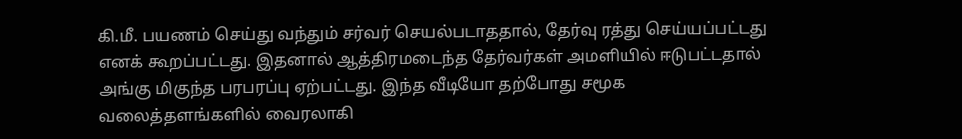கி.மீ. பயணம் செய்து வந்தும் சர்வர் செயல்படாததால், தேர்வு ரத்து செய்யப்பட்டது எனக் கூறப்பட்டது. இதனால் ஆத்திரமடைந்த தேர்வர்கள் அமளியில் ஈடுபட்டதால் அங்கு மிகுந்த பரபரப்பு ஏற்பட்டது. இந்த வீடியோ தற்போது சமூக வலைத்தளங்களில் வைரலாகி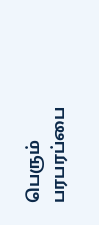பெரும் பரபரப்பை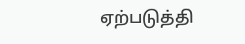ஏற்படுத்தி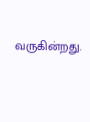வருகின்றது.